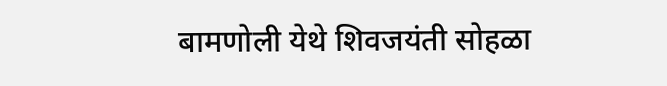बामणोली येथे शिवजयंती सोहळा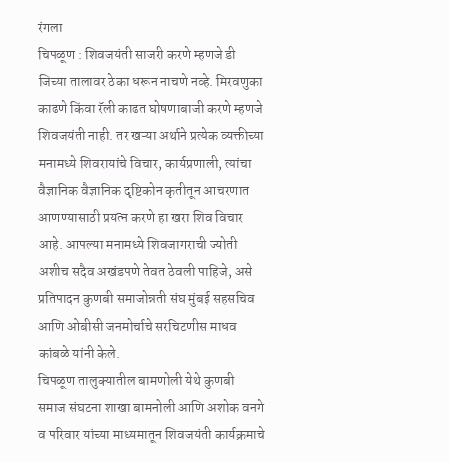रंगला
चिपळूण : शिवजयंती साजरी करणे म्हणजे डी जिच्या तालावर ठेका धरून नाचणे नव्हे. मिरवणुका काढणे किंवा रॅली काढत घोषणाबाजी करणे म्हणजे शिवजयंती नाही. तर खऱ्या अर्थाने प्रत्येक व्यक्तीच्या मनामध्ये शिवरायांचे विचार, कार्यप्रणाली, त्यांचा वैज्ञानिक वैज्ञानिक दृष्टिकोन कृतीतून आचरणात आणण्यासाठी प्रयत्न करणे हा खरा शिव विचार आहे. आपल्या मनामध्ये शिवजागराची ज्योती अशीच सदैव अखंडपणे तेवत ठेवली पाहिजे, असे प्रतिपादन कुणबी समाजोन्नती संघ मुंबई सहसचिव आणि ओबीसी जनमोर्चाचे सरचिटणीस माधव कांबळे यांनी केले.
चिपळूण तालुक्यातील बामणोली येथे कुणबी समाज संघटना शाखा बामनोली आणि अशोक वनगे व परिवार यांच्या माध्यमातून शिवजयंती कार्यक्रमाचे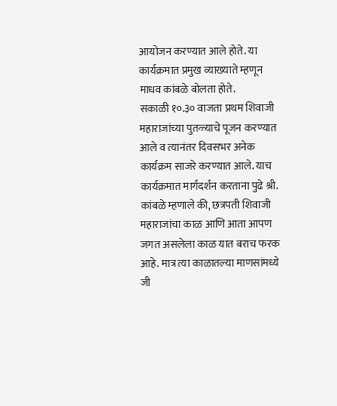आयोजन करण्यात आले होते. या कार्यक्रमात प्रमुख व्याख्याते म्हणून माधव कांबळे बोलता होते.
सकाळी १०.३० वाजता प्रथम शिवाजी महाराजांच्या पुतळ्याचे पूजन करण्यात आले व त्यानंतर दिवसभर अनेक कार्यक्रम साजरे करण्यात आले. याच कार्यक्रमात मार्गदर्शन करताना पुढे श्री. कांबळे म्हणाले की, छत्रपती शिवाजी महाराजांचा काळ आणि आता आपण जगत असलेला काळ यात बराच फरक आहे. मात्र त्या काळातल्या माणसांमध्ये जी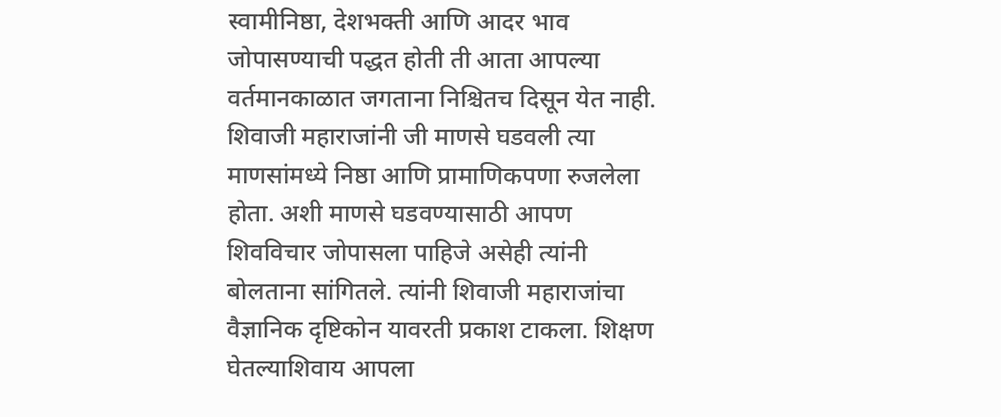स्वामीनिष्ठा, देशभक्ती आणि आदर भाव जोपासण्याची पद्धत होती ती आता आपल्या वर्तमानकाळात जगताना निश्चितच दिसून येत नाही. शिवाजी महाराजांनी जी माणसे घडवली त्या माणसांमध्ये निष्ठा आणि प्रामाणिकपणा रुजलेला होता. अशी माणसे घडवण्यासाठी आपण शिवविचार जोपासला पाहिजे असेही त्यांनी बोलताना सांगितले. त्यांनी शिवाजी महाराजांचा वैज्ञानिक दृष्टिकोन यावरती प्रकाश टाकला. शिक्षण घेतल्याशिवाय आपला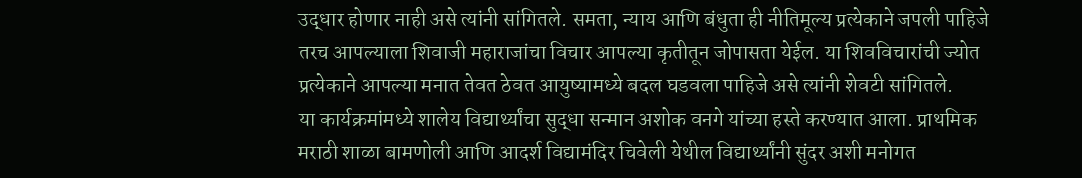उद्धार होणार नाही असे त्यांनी सांगितले. समता, न्याय आणि बंधुता ही नीतिमूल्य प्रत्येकाने जपली पाहिजे तरच आपल्याला शिवाजी महाराजांचा विचार आपल्या कृतीतून जोपासता येईल. या शिवविचारांची ज्योत प्रत्येकाने आपल्या मनात तेवत ठेवत आयुष्यामध्ये बदल घडवला पाहिजे असे त्यांनी शेवटी सांगितले.
या कार्यक्रमांमध्ये शालेय विद्यार्थ्यांचा सुद्धा सन्मान अशोक वनगे यांच्या हस्ते करण्यात आला. प्राथमिक मराठी शाळा बामणोली आणि आदर्श विद्यामंदिर चिवेली येथील विद्यार्थ्यांनी सुंदर अशी मनोगत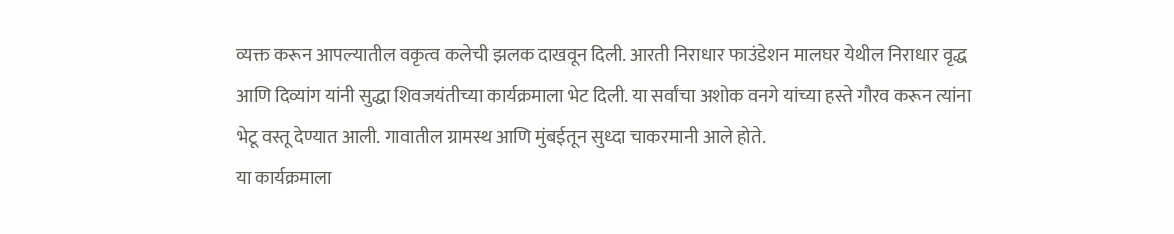व्यक्त करून आपल्यातील वकृत्व कलेची झलक दाखवून दिली. आरती निराधार फाउंडेशन मालघर येथील निराधार वृद्ध आणि दिव्यांग यांनी सुद्धा शिवजयंतीच्या कार्यक्रमाला भेट दिली. या सर्वांचा अशोक वनगे यांच्या हस्ते गौरव करून त्यांना भेटू वस्तू देण्यात आली. गावातील ग्रामस्थ आणि मुंबईतून सुध्दा चाकरमानी आले होते.
या कार्यक्रमाला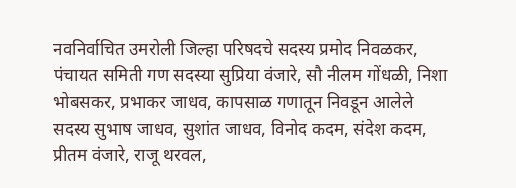नवनिर्वाचित उमरोली जिल्हा परिषदचे सदस्य प्रमोद निवळकर, पंचायत समिती गण सदस्या सुप्रिया वंजारे, सौ नीलम गोंधळी, निशा भोबसकर, प्रभाकर जाधव, कापसाळ गणातून निवडून आलेले सदस्य सुभाष जाधव, सुशांत जाधव, विनोद कदम, संदेश कदम, प्रीतम वंजारे, राजू थरवल,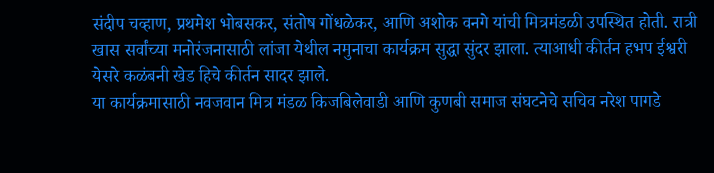संदीप चव्हाण, प्रथमेश भोबसकर, संतोष गोंधळेकर, आणि अशोक वनगे यांची मित्रमंडळी उपस्थित होती. रात्री खास सर्वांच्या मनोरंजनासाठी लांजा येथील नमुनाचा कार्यक्रम सुद्धा सुंदर झाला. त्याआधी कीर्तन हभप ईश्वरी येसरे कळंबनी खेड हिचे कीर्तन सादर झाले.
या कार्यक्रमासाठी नवजवान मित्र मंडळ किजबिलेवाडी आणि कुणबी समाज संघटनेचे सचिव नरेश पागडे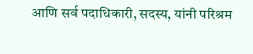आणि सर्व पदाधिकारी, सदस्य, यांनी परिश्रम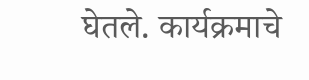घेतले. कार्यक्रमाचे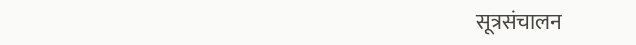सूत्रसंचालन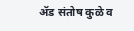ॲड संतोष कुळे व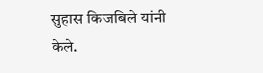सुहास किजबिले यांनी केले.